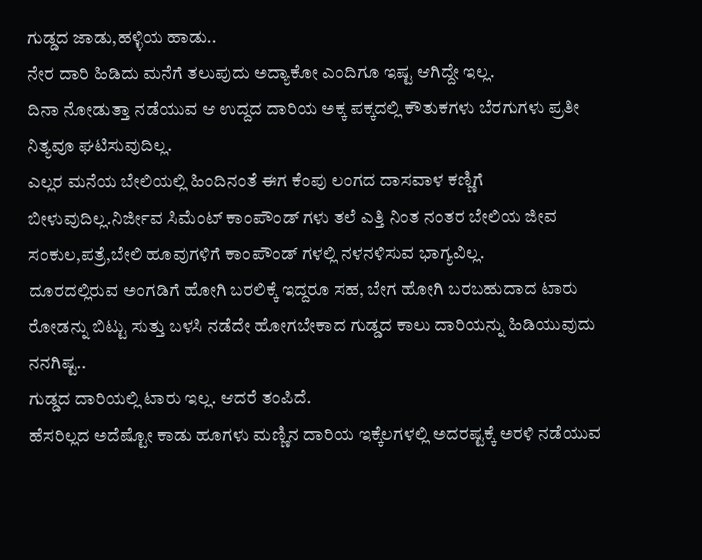ಗುಡ್ಡದ ಜಾಡು,ಹಳ್ಳಿಯ ಹಾಡು..
ನೇರ ದಾರಿ ಹಿಡಿದು ಮನೆಗೆ ತಲುಪುದು ಅದ್ಯಾಕೋ ಎಂದಿಗೂ ಇಷ್ಟ ಆಗಿದ್ದೇ ಇಲ್ಲ.
ದಿನಾ ನೋಡುತ್ತಾ ನಡೆಯುವ ಆ ಉದ್ದದ ದಾರಿಯ ಅಕ್ಕ ಪಕ್ಕದಲ್ಲಿ ಕೌತುಕಗಳು ಬೆರಗುಗಳು ಪ್ರತೀ ನಿತ್ಯವೂ ಘಟಿಸುವುದಿಲ್ಲ.
ಎಲ್ಲರ ಮನೆಯ ಬೇಲಿಯಲ್ಲಿ ಹಿಂದಿನಂತೆ ಈಗ ಕೆಂಪು ಲಂಗದ ದಾಸವಾಳ ಕಣ್ಣಿಗೆ ಬೀಳುವುದಿಲ್ಲ.ನಿರ್ಜೀವ ಸಿಮೆಂಟ್ ಕಾಂಪೌಂಡ್ ಗಳು ತಲೆ ಎತ್ತಿ ನಿಂತ ನಂತರ ಬೇಲಿಯ ಜೀವ ಸಂಕುಲ,ಪತ್ರೆ,ಬೇಲಿ ಹೂವುಗಳಿಗೆ ಕಾಂಪೌಂಡ್ ಗಳಲ್ಲಿ ನಳನಳಿಸುವ ಭಾಗ್ಯವಿಲ್ಲ.
ದೂರದಲ್ಲಿರುವ ಅಂಗಡಿಗೆ ಹೋಗಿ ಬರಲಿಕ್ಕೆ ಇದ್ದರೂ ಸಹ, ಬೇಗ ಹೋಗಿ ಬರಬಹುದಾದ ಟಾರು ರೋಡನ್ನು ಬಿಟ್ಟು ಸುತ್ತು ಬಳಸಿ ನಡೆದೇ ಹೋಗಬೇಕಾದ ಗುಡ್ಡದ ಕಾಲು ದಾರಿಯನ್ನು ಹಿಡಿಯುವುದು ನನಗಿಷ್ಟ..
ಗುಡ್ಡದ ದಾರಿಯಲ್ಲಿ ಟಾರು ಇಲ್ಲ. ಆದರೆ ತಂಪಿದೆ.
ಹೆಸರಿಲ್ಲದ ಅದೆಷ್ಟೋ ಕಾಡು ಹೂಗಳು ಮಣ್ಣಿನ ದಾರಿಯ ಇಕ್ಕೆಲಗಳಲ್ಲಿ ಅದರಷ್ಟಕ್ಕೆ ಅರಳಿ ನಡೆಯುವ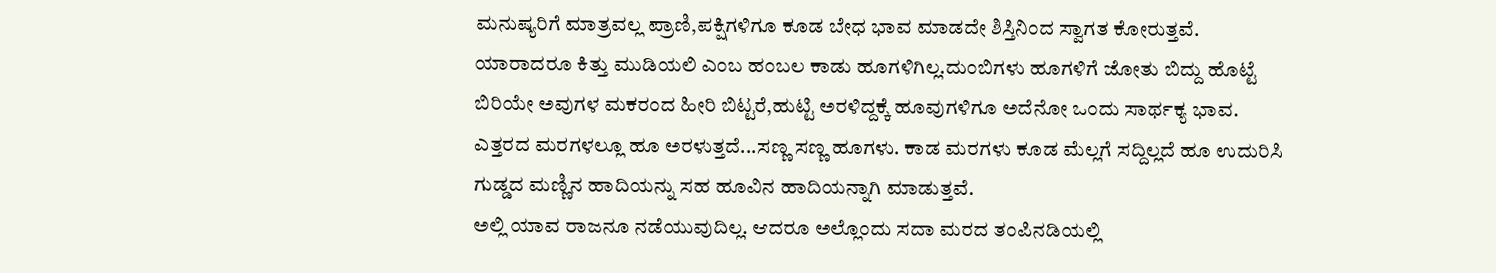ಮನುಷ್ಯರಿಗೆ ಮಾತ್ರವಲ್ಲ ಪ್ರಾಣಿ,ಪಕ್ಷಿಗಳಿಗೂ ಕೂಡ ಬೇಧ ಭಾವ ಮಾಡದೇ ಶಿಸ್ತಿನಿಂದ ಸ್ವಾಗತ ಕೋರುತ್ತವೆ.
ಯಾರಾದರೂ ಕಿತ್ತು ಮುಡಿಯಲಿ ಎಂಬ ಹಂಬಲ ಕಾಡು ಹೂಗಳಿಗಿಲ್ಲ.ದುಂಬಿಗಳು ಹೂಗಳಿಗೆ ಜೋತು ಬಿದ್ದು ಹೊಟ್ಟೆ ಬಿರಿಯೇ ಅವುಗಳ ಮಕರಂದ ಹೀರಿ ಬಿಟ್ಟರೆ,ಹುಟ್ಟಿ ಅರಳಿದ್ದಕ್ಕೆ ಹೂವುಗಳಿಗೂ ಅದೆನೋ ಒಂದು ಸಾರ್ಥಕ್ಯ ಭಾವ.
ಎತ್ತರದ ಮರಗಳಲ್ಲೂ ಹೂ ಅರಳುತ್ತದೆ...ಸಣ್ಣ ಸಣ್ಣ ಹೂಗಳು. ಕಾಡ ಮರಗಳು ಕೂಡ ಮೆಲ್ಲಗೆ ಸದ್ದಿಲ್ಲದೆ ಹೂ ಉದುರಿಸಿ ಗುಡ್ಡದ ಮಣ್ಣಿನ ಹಾದಿಯನ್ನು ಸಹ ಹೂವಿನ ಹಾದಿಯನ್ನಾಗಿ ಮಾಡುತ್ತವೆ.
ಅಲ್ಲಿ ಯಾವ ರಾಜನೂ ನಡೆಯುವುದಿಲ್ಲ. ಆದರೂ ಅಲ್ಲೊಂದು ಸದಾ ಮರದ ತಂಪಿನಡಿಯಲ್ಲಿ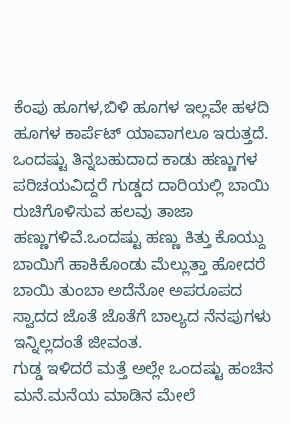ಕೆಂಪು ಹೂಗಳ,ಬಿಳಿ ಹೂಗಳ ಇಲ್ಲವೇ ಹಳದಿ ಹೂಗಳ ಕಾರ್ಪೆಟ್ ಯಾವಾಗಲೂ ಇರುತ್ತದೆ.
ಒಂದಷ್ಟು ತಿನ್ನಬಹುದಾದ ಕಾಡು ಹಣ್ಣುಗಳ ಪರಿಚಯವಿದ್ದರೆ ಗುಡ್ಡದ ದಾರಿಯಲ್ಲಿ ಬಾಯಿ ರುಚಿಗೊಳಿಸುವ ಹಲವು ತಾಜಾ ಹಣ್ಣುಗಳಿವೆ.ಒಂದಷ್ಟು ಹಣ್ಣು ಕಿತ್ತು ಕೊಯ್ದು ಬಾಯಿಗೆ ಹಾಕಿಕೊಂಡು ಮೆಲ್ಲುತ್ತಾ ಹೋದರೆ ಬಾಯಿ ತುಂಬಾ ಅದೆನೋ ಅಪರೂಪದ ಸ್ವಾದದ ಜೊತೆ ಜೊತೆಗೆ ಬಾಲ್ಯದ ನೆನಪುಗಳು ಇನ್ನಿಲ್ಲದಂತೆ ಜೀವಂತ.
ಗುಡ್ಡ ಇಳಿದರೆ ಮತ್ತೆ ಅಲ್ಲೇ ಒಂದಷ್ಟು ಹಂಚಿನ ಮನೆ.ಮನೆಯ ಮಾಡಿನ ಮೇಲೆ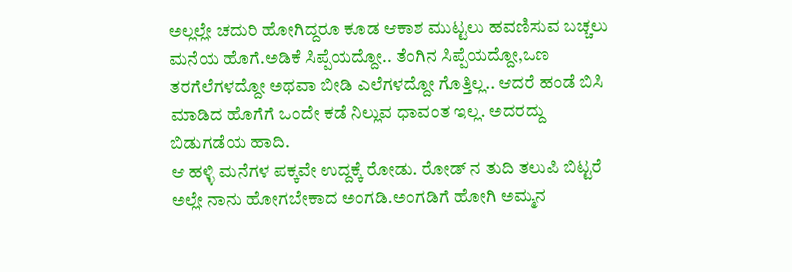ಅಲ್ಲಲ್ಲೇ ಚದುರಿ ಹೋಗಿದ್ದರೂ ಕೂಡ ಆಕಾಶ ಮುಟ್ಟಲು ಹವಣಿಸುವ ಬಚ್ಚಲು ಮನೆಯ ಹೊಗೆ.ಅಡಿಕೆ ಸಿಪ್ಪೆಯದ್ದೋ.. ತೆಂಗಿನ ಸಿಪ್ಪೆಯದ್ದೋ,ಒಣ ತರಗೆಲೆಗಳದ್ದೋ ಅಥವಾ ಬೀಡಿ ಎಲೆಗಳದ್ದೋ ಗೊತ್ತಿಲ್ಲ.. ಆದರೆ ಹಂಡೆ ಬಿಸಿ ಮಾಡಿದ ಹೊಗೆಗೆ ಒಂದೇ ಕಡೆ ನಿಲ್ಲುವ ಧಾವಂತ ಇಲ್ಲ. ಅದರದ್ದು ಬಿಡುಗಡೆಯ ಹಾದಿ.
ಆ ಹಳ್ಳಿ ಮನೆಗಳ ಪಕ್ಕವೇ ಉದ್ದಕ್ಕೆ ರೋಡು. ರೋಡ್ ನ ತುದಿ ತಲುಪಿ ಬಿಟ್ಟರೆ ಅಲ್ಲೇ ನಾನು ಹೋಗಬೇಕಾದ ಅಂಗಡಿ.ಅಂಗಡಿಗೆ ಹೋಗಿ ಅಮ್ಮನ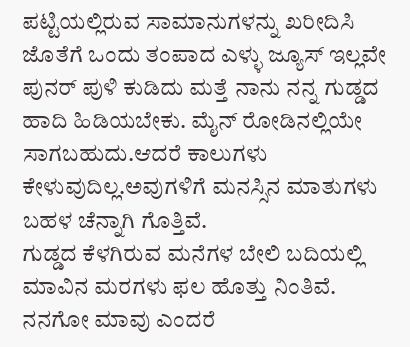ಪಟ್ಟಿಯಲ್ಲಿರುವ ಸಾಮಾನುಗಳನ್ನು ಖರೀದಿಸಿ ಜೊತೆಗೆ ಒಂದು ತಂಪಾದ ಎಳ್ಳು ಜ್ಯೂಸ್ ಇಲ್ಲವೇ ಪುನರ್ ಪುಳಿ ಕುಡಿದು ಮತ್ತೆ ನಾನು ನನ್ನ ಗುಡ್ಡದ ಹಾದಿ ಹಿಡಿಯಬೇಕು. ಮೈನ್ ರೋಡಿನಲ್ಲಿಯೇ ಸಾಗಬಹುದು.ಆದರೆ ಕಾಲುಗಳು ಕೇಳುವುದಿಲ್ಲ.ಅವುಗಳಿಗೆ ಮನಸ್ಸಿನ ಮಾತುಗಳು ಬಹಳ ಚೆನ್ನಾಗಿ ಗೊತ್ತಿವೆ.
ಗುಡ್ಡದ ಕೆಳಗಿರುವ ಮನೆಗಳ ಬೇಲಿ ಬದಿಯಲ್ಲಿ ಮಾವಿನ ಮರಗಳು ಫಲ ಹೊತ್ತು ನಿಂತಿವೆ. ನನಗೋ ಮಾವು ಎಂದರೆ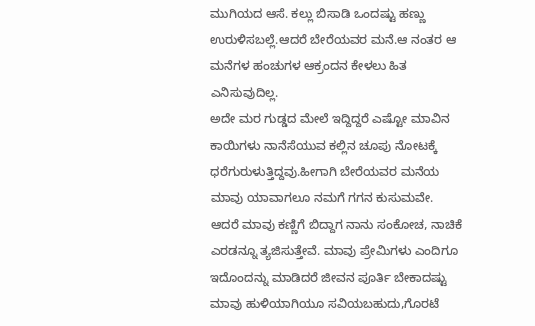ಮುಗಿಯದ ಆಸೆ. ಕಲ್ಲು ಬಿಸಾಡಿ ಒಂದಷ್ಟು ಹಣ್ಣು ಉರುಳಿಸಬಲ್ಲೆ.ಆದರೆ ಬೇರೆಯವರ ಮನೆ.ಆ ನಂತರ ಆ ಮನೆಗಳ ಹಂಚುಗಳ ಆಕ್ರಂದನ ಕೇಳಲು ಹಿತ ಎನಿಸುವುದಿಲ್ಲ.
ಅದೇ ಮರ ಗುಡ್ಡದ ಮೇಲೆ ಇದ್ದಿದ್ದರೆ ಎಷ್ಟೋ ಮಾವಿನ ಕಾಯಿಗಳು ನಾನೆಸೆಯುವ ಕಲ್ಲಿನ ಚೂಪು ನೋಟಕ್ಕೆ ಧರೆಗುರುಳುತ್ತಿದ್ದವು.ಹೀಗಾಗಿ ಬೇರೆಯವರ ಮನೆಯ ಮಾವು ಯಾವಾಗಲೂ ನಮಗೆ ಗಗನ ಕುಸುಮವೇ.
ಆದರೆ ಮಾವು ಕಣ್ಣಿಗೆ ಬಿದ್ದಾಗ ನಾನು ಸಂಕೋಚ, ನಾಚಿಕೆ ಎರಡನ್ನೂ ತ್ಯಜಿಸುತ್ತೇವೆ. ಮಾವು ಪ್ರೇಮಿಗಳು ಎಂದಿಗೂ ಇದೊಂದನ್ನು ಮಾಡಿದರೆ ಜೀವನ ಪೂರ್ತಿ ಬೇಕಾದಷ್ಟು ಮಾವು ಹುಳಿಯಾಗಿಯೂ ಸವಿಯಬಹುದು,ಗೊರಟೆ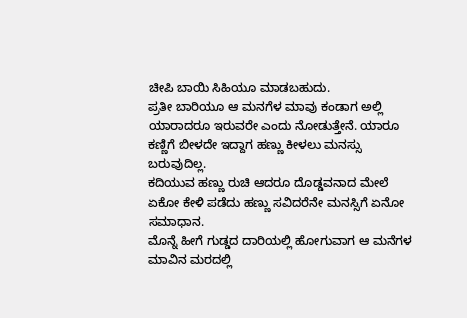ಚೀಪಿ ಬಾಯಿ ಸಿಹಿಯೂ ಮಾಡಬಹುದು.
ಪ್ರತೀ ಬಾರಿಯೂ ಆ ಮನಗೆಳ ಮಾವು ಕಂಡಾಗ ಅಲ್ಲಿ ಯಾರಾದರೂ ಇರುವರೇ ಎಂದು ನೋಡುತ್ತೇನೆ. ಯಾರೂ ಕಣ್ಣಿಗೆ ಬೀಳದೇ ಇದ್ದಾಗ ಹಣ್ಣು ಕೀಳಲು ಮನಸ್ಸು ಬರುವುದಿಲ್ಲ.
ಕದಿಯುವ ಹಣ್ಣು ರುಚಿ ಆದರೂ ದೊಡ್ಡವನಾದ ಮೇಲೆ ಏಕೋ ಕೇಳಿ ಪಡೆದು ಹಣ್ಣು ಸವಿದರೆನೇ ಮನಸ್ಸಿಗೆ ಏನೋ ಸಮಾಧಾನ.
ಮೊನ್ನೆ ಹೀಗೆ ಗುಡ್ಡದ ದಾರಿಯಲ್ಲಿ ಹೋಗುವಾಗ ಆ ಮನೆಗಳ ಮಾವಿನ ಮರದಲ್ಲಿ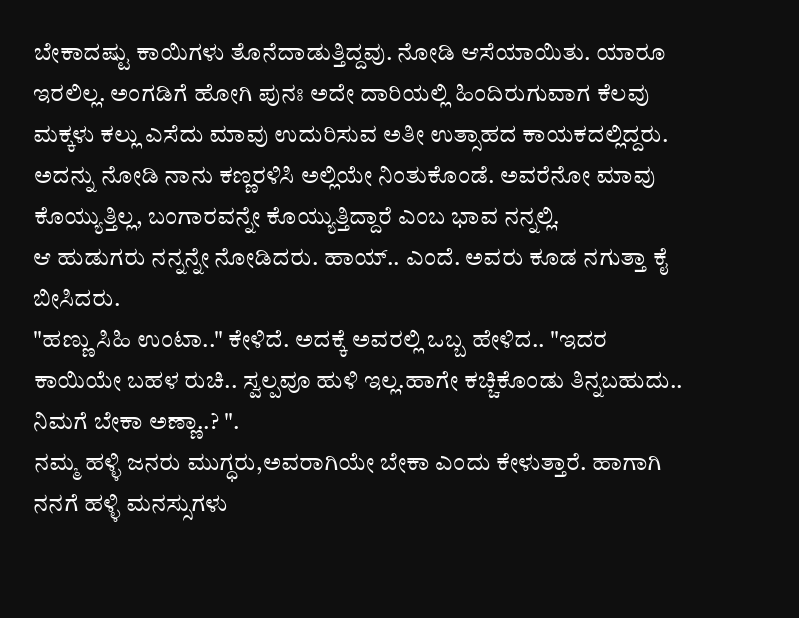ಬೇಕಾದಷ್ಟು ಕಾಯಿಗಳು ತೊನೆದಾಡುತ್ತಿದ್ದವು. ನೋಡಿ ಆಸೆಯಾಯಿತು. ಯಾರೂ ಇರಲಿಲ್ಲ. ಅಂಗಡಿಗೆ ಹೋಗಿ ಪುನಃ ಅದೇ ದಾರಿಯಲ್ಲಿ ಹಿಂದಿರುಗುವಾಗ ಕೆಲವು ಮಕ್ಕಳು ಕಲ್ಲು ಎಸೆದು ಮಾವು ಉದುರಿಸುವ ಅತೀ ಉತ್ಸಾಹದ ಕಾಯಕದಲ್ಲಿದ್ದರು.
ಅದನ್ನು ನೋಡಿ ನಾನು ಕಣ್ಣರಳಿಸಿ ಅಲ್ಲಿಯೇ ನಿಂತುಕೊಂಡೆ. ಅವರೆನೋ ಮಾವು ಕೊಯ್ಯುತ್ತಿಲ್ಲ, ಬಂಗಾರವನ್ನೇ ಕೊಯ್ಯುತ್ತಿದ್ದಾರೆ ಎಂಬ ಭಾವ ನನ್ನಲ್ಲಿ.
ಆ ಹುಡುಗರು ನನ್ನನ್ನೇ ನೋಡಿದರು. ಹಾಯ್.. ಎಂದೆ. ಅವರು ಕೂಡ ನಗುತ್ತಾ ಕೈ ಬೀಸಿದರು.
"ಹಣ್ಣು ಸಿಹಿ ಉಂಟಾ.." ಕೇಳಿದೆ. ಅದಕ್ಕೆ ಅವರಲ್ಲಿ ಒಬ್ಬ ಹೇಳಿದ.. "ಇದರ ಕಾಯಿಯೇ ಬಹಳ ರುಚಿ.. ಸ್ವಲ್ಪವೂ ಹುಳಿ ಇಲ್ಲ.ಹಾಗೇ ಕಚ್ಚಿಕೊಂಡು ತಿನ್ನಬಹುದು.. ನಿಮಗೆ ಬೇಕಾ ಅಣ್ಣಾ..? ".
ನಮ್ಮ ಹಳ್ಳಿ ಜನರು ಮುಗ್ಧರು,ಅವರಾಗಿಯೇ ಬೇಕಾ ಎಂದು ಕೇಳುತ್ತಾರೆ. ಹಾಗಾಗಿ ನನಗೆ ಹಳ್ಳಿ ಮನಸ್ಸುಗಳು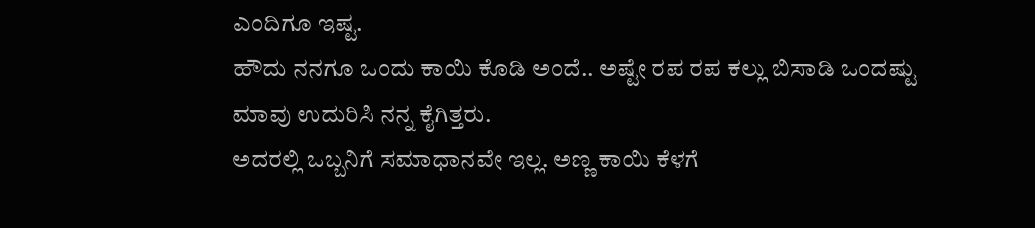ಎಂದಿಗೂ ಇಷ್ಟ.
ಹೌದು ನನಗೂ ಒಂದು ಕಾಯಿ ಕೊಡಿ ಅಂದೆ.. ಅಷ್ಟೇ ರಪ ರಪ ಕಲ್ಲು ಬಿಸಾಡಿ ಒಂದಷ್ಟು ಮಾವು ಉದುರಿಸಿ ನನ್ನ ಕೈಗಿತ್ತರು.
ಅದರಲ್ಲಿ ಒಬ್ಬನಿಗೆ ಸಮಾಧಾನವೇ ಇಲ್ಲ. ಅಣ್ಣ ಕಾಯಿ ಕೆಳಗೆ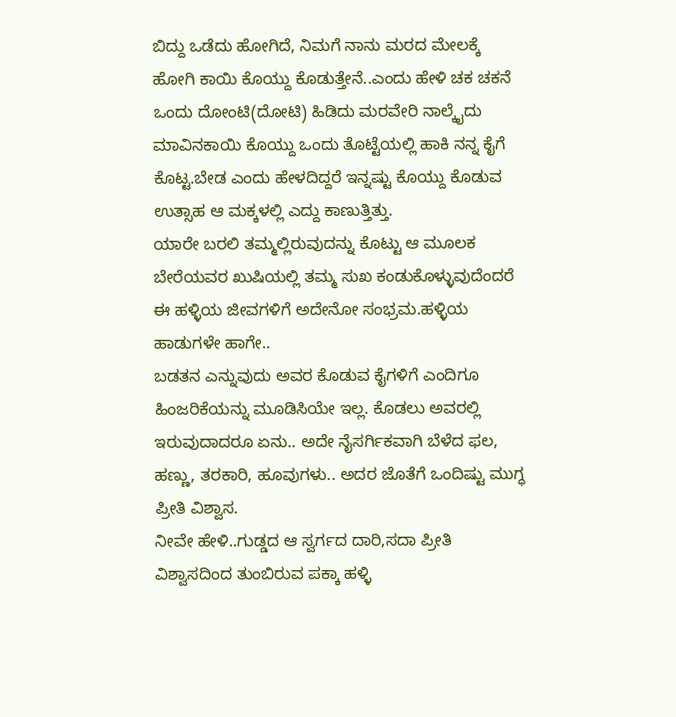ಬಿದ್ದು ಒಡೆದು ಹೋಗಿದೆ, ನಿಮಗೆ ನಾನು ಮರದ ಮೇಲಕ್ಕೆ ಹೋಗಿ ಕಾಯಿ ಕೊಯ್ದು ಕೊಡುತ್ತೇನೆ..ಎಂದು ಹೇಳಿ ಚಕ ಚಕನೆ ಒಂದು ದೋಂಟಿ(ದೋಟಿ) ಹಿಡಿದು ಮರವೇರಿ ನಾಲ್ಕೈದು ಮಾವಿನಕಾಯಿ ಕೊಯ್ದು ಒಂದು ತೊಟ್ಟೆಯಲ್ಲಿ ಹಾಕಿ ನನ್ನ ಕೈಗೆ ಕೊಟ್ಟ.ಬೇಡ ಎಂದು ಹೇಳದಿದ್ದರೆ ಇನ್ನಷ್ಟು ಕೊಯ್ದು ಕೊಡುವ ಉತ್ಸಾಹ ಆ ಮಕ್ಕಳಲ್ಲಿ ಎದ್ದು ಕಾಣುತ್ತಿತ್ತು.
ಯಾರೇ ಬರಲಿ ತಮ್ಮಲ್ಲಿರುವುದನ್ನು ಕೊಟ್ಟು ಆ ಮೂಲಕ ಬೇರೆಯವರ ಖುಷಿಯಲ್ಲಿ ತಮ್ಮ ಸುಖ ಕಂಡುಕೊಳ್ಳುವುದೆಂದರೆ ಈ ಹಳ್ಳಿಯ ಜೀವಗಳಿಗೆ ಅದೇನೋ ಸಂಭ್ರಮ.ಹಳ್ಳಿಯ ಹಾಡುಗಳೇ ಹಾಗೇ..
ಬಡತನ ಎನ್ನುವುದು ಅವರ ಕೊಡುವ ಕೈಗಳಿಗೆ ಎಂದಿಗೂ ಹಿಂಜರಿಕೆಯನ್ನು ಮೂಡಿಸಿಯೇ ಇಲ್ಲ. ಕೊಡಲು ಅವರಲ್ಲಿ ಇರುವುದಾದರೂ ಏನು.. ಅದೇ ನೈಸರ್ಗಿಕವಾಗಿ ಬೆಳೆದ ಫಲ, ಹಣ್ಣು, ತರಕಾರಿ, ಹೂವುಗಳು.. ಅದರ ಜೊತೆಗೆ ಒಂದಿಷ್ಟು ಮುಗ್ಧ ಪ್ರೀತಿ ವಿಶ್ವಾಸ.
ನೀವೇ ಹೇಳಿ..ಗುಡ್ಡದ ಆ ಸ್ವರ್ಗದ ದಾರಿ,ಸದಾ ಪ್ರೀತಿ ವಿಶ್ವಾಸದಿಂದ ತುಂಬಿರುವ ಪಕ್ಕಾ ಹಳ್ಳಿ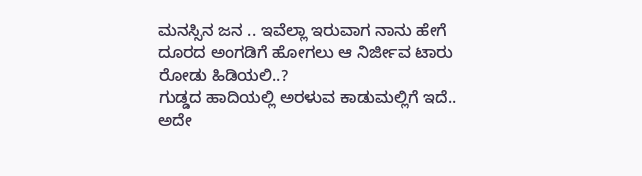ಮನಸ್ಸಿನ ಜನ .. ಇವೆಲ್ಲಾ ಇರುವಾಗ ನಾನು ಹೇಗೆ ದೂರದ ಅಂಗಡಿಗೆ ಹೋಗಲು ಆ ನಿರ್ಜೀವ ಟಾರು ರೋಡು ಹಿಡಿಯಲಿ..?
ಗುಡ್ಡದ ಹಾದಿಯಲ್ಲಿ ಅರಳುವ ಕಾಡುಮಲ್ಲಿಗೆ ಇದೆ.. ಅದೇ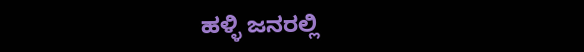ಹಳ್ಳಿ ಜನರಲ್ಲಿ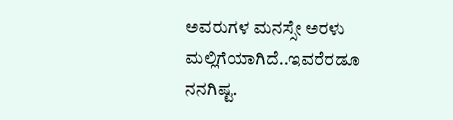ಅವರುಗಳ ಮನಸ್ಸೇ ಅರಳು ಮಲ್ಲಿಗೆಯಾಗಿದೆ..ಇವರೆರಡೂ ನನಗಿಷ್ಟ.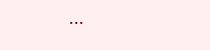...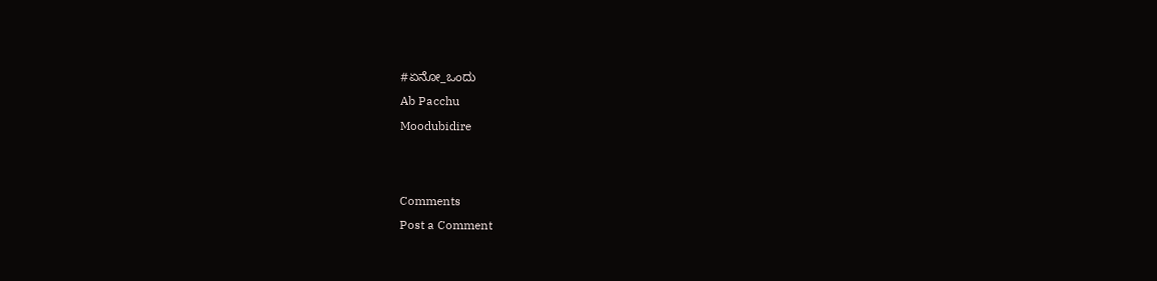#ಏನೋ_ಒಂದು
Ab Pacchu
Moodubidire


Comments
Post a Comment